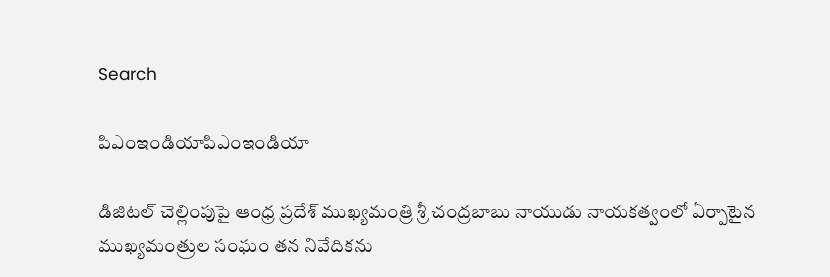Search

పిఎంఇండియాపిఎంఇండియా

డిజిటల్ చెల్లింపుపై ఆంధ్ర ప్రదేశ్ ముఖ్యమంత్రి శ్రీ చంద్రబాబు నాయుడు నాయకత్వంలో ఏర్పాటైన ముఖ్యమంత్రుల సంఘం తన నివేదికను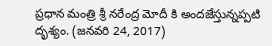ప్రధాన మంత్రి శ్రీ నరేంద్ర మోదీ కి అందజేస్తున్నప్పటి దృశ్యం. (జనవరి 24, 2017)